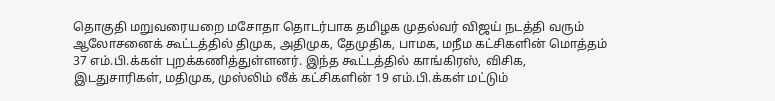தொகுதி மறுவரையறை மசோதா தொடர்பாக தமிழக முதல்வர் விஜய் நடத்தி வரும் ஆலோசனைக் கூட்டத்தில் திமுக, அதிமுக, தேமுதிக, பாமக, மநீம கட்சிகளின் மொத்தம் 37 எம்.பி.க்கள் புறக்கணித்துள்ளனர். இந்த கூட்டத்தில் காங்கிரஸ், விசிக, இடதுசாரிகள், மதிமுக, முஸ்லிம் லீக் கட்சிகளின் 19 எம்.பி.க்கள் மட்டும்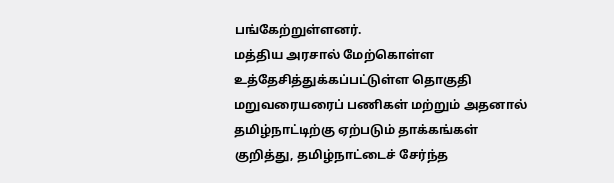பங்கேற்றுள்ளனர்.
மத்திய அரசால் மேற்கொள்ள உத்தேசித்துக்கப்பட்டுள்ள தொகுதி மறுவரையரைப் பணிகள் மற்றும் அதனால் தமிழ்நாட்டிற்கு ஏற்படும் தாக்கங்கள் குறித்து, தமிழ்நாட்டைச் சேர்ந்த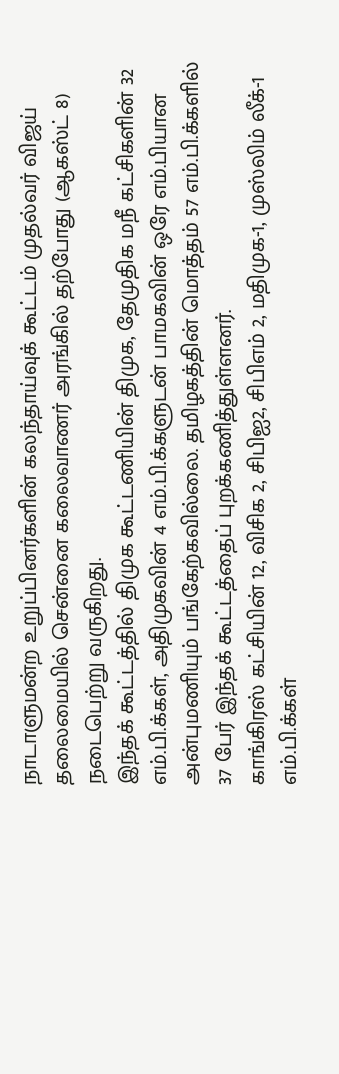நாடாளுமன்ற உறுப்பினர்களின் கலந்தாய்வுக் கூட்டம் முதல்வர் விஜய் தலைமையில் சென்னை கலைவாணர் அரங்கில் தற்போது (ஆகஸ்ட் 8) நடைபெற்று வருகிறது.
இந்தக் கூட்டத்தில் திமுக கூட்டணியின் திமுக, தேமுதிக மநீ கட்சிகளின் 32 எம்.பி.க்கள், அதிமுகவின் 4 எம்.பி.க்களுடன் பாமகவின் ஒரே எம்.பியான அன்புமணியும் பங்கேற்கவில்லை. தமிழகத்தின் மொத்தம் 57 எம்.பி.க்களில் 37 பேர் இந்தக் கூட்டத்தைப் புறக்கணித்துள்ளனர்.
காங்கிரஸ் கட்சியின் 12, விசிக 2, சிபிஐ2, சிபிஎம் 2, மதிமுக-1, முஸ்லிம் லீக்-1 எம்.பி.க்கள்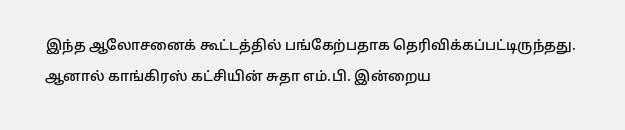இந்த ஆலோசனைக் கூட்டத்தில் பங்கேற்பதாக தெரிவிக்கப்பட்டிருந்தது. ஆனால் காங்கிரஸ் கட்சியின் சுதா எம்.பி. இன்றைய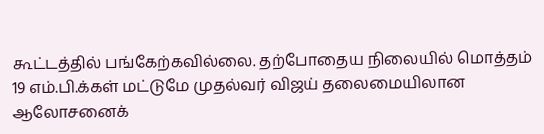கூட்டத்தில் பங்கேற்கவில்லை. தற்போதைய நிலையில் மொத்தம் 19 எம்.பி.க்கள் மட்டுமே முதல்வர் விஜய் தலைமையிலான ஆலோசனைக்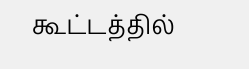கூட்டத்தில்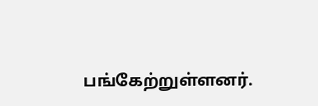பங்கேற்றுள்ளனர்.